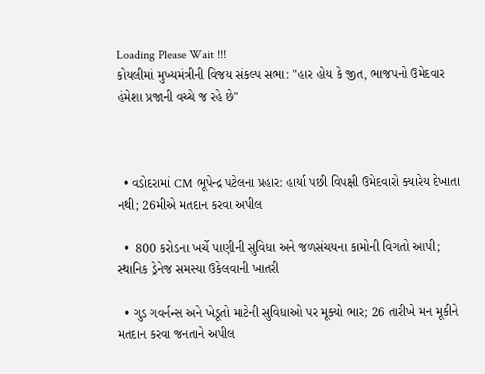Loading Please Wait !!!
કોયલીમાં મુખ્યમંત્રીની વિજય સંકલ્પ સભા: "હાર હોય કે જીત, ભાજપનો ઉમેદવાર હંમેશા પ્રજાની વચ્ચે જ રહે છે"



  • વડોદરામાં CM ભૂપેન્દ્ર પટેલના પ્રહાર: હાર્યા પછી વિપક્ષી ઉમેદવારો ક્યારેય દેખાતા નથી; 26મીએ મતદાન કરવા અપીલ

  •  800 કરોડના ખર્ચે પાણીની સુવિધા અને જળસંચયના કામોની વિગતો આપી; સ્થાનિક ડ્રેનેજ સમસ્યા ઉકેલવાની ખાતરી

  • ગુડ ગવર્નન્સ અને ખેડૂતો માટેની સુવિધાઓ પર મૂક્યો ભાર; 26 તારીખે મન મૂકીને મતદાન કરવા જનતાને અપીલ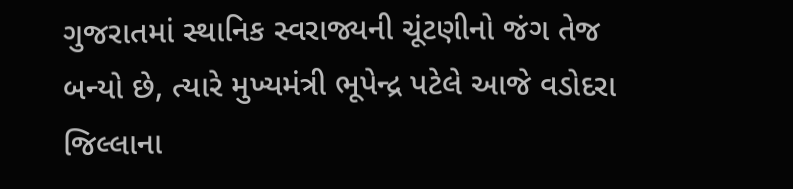ગુજરાતમાં સ્થાનિક સ્વરાજ્યની ચૂંટણીનો જંગ તેજ બન્યો છે, ત્યારે મુખ્યમંત્રી ભૂપેન્દ્ર પટેલે આજે વડોદરા જિલ્લાના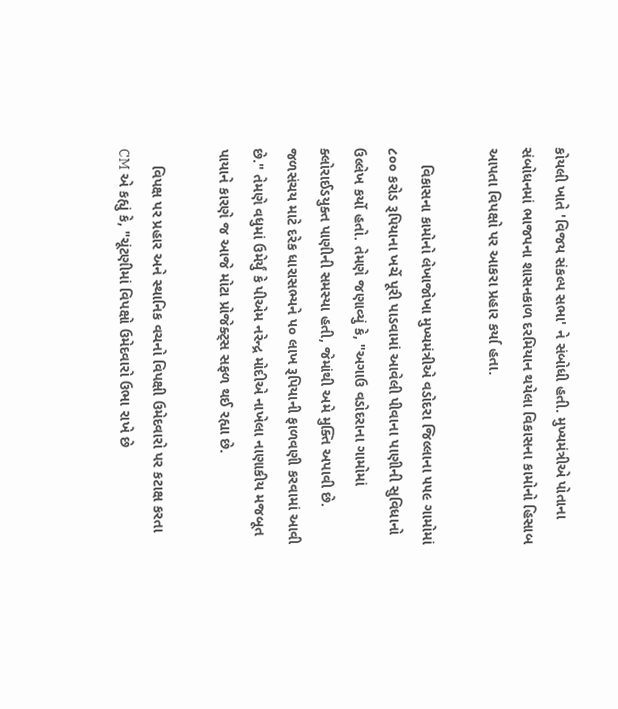કોયલી ખાતે 'વિજય સંકલ્પ સભા' ને સંબોધી હતી. મુખ્યમંત્રીએ પોતાના સંબોધનમાં ભાજપના શાસનકાળ દરમિયાન થયેલા વિકાસના કામોનો હિસાબ આપતા વિપક્ષો પર આકરા પ્રહાર કર્યા હતા.

    વિકાસના કામોનો લેખાજોખા મુખ્યમંત્રીએ વડોદરા જિલ્લાના ૫૫૯ ગામોમાં ૮૦૦ કરોડ રૂપિયાના ખર્ચે પૂરી પાડવામાં આવેલી પીવાના પાણીની સુવિધાનો ઉલ્લેખ કર્યો હતો. તેમણે જણાવ્યું કે, "અગાઉ વડોદરાના ગામોમાં ક્લોરાઈડયુક્ત પાણીની સમસ્યા હતી, જેમાંથી અમે મુક્તિ અપાવી છે. જળસંચય માટે દરેક ધારાસભ્યને ૫૦ લાખ રૂપિયાની ફાળવણી કરવામાં આવી છે." તેમણે વધુમાં ઉમેર્યું કે પીએમ નરેન્દ્ર મોદીએ નાખેલા નાણાકીય મજબૂત પાયાને કારણે જ આજે મોટા પ્રોજેક્ટ્સ સફળ થઈ રહ્યા છે.

    વિપક્ષ પર પ્રહાર અને સ્થાનિક વચનો વિપક્ષી ઉમેદવારો પર કટાક્ષ કરતા CM એ કહ્યું કે, "ચૂંટણીમાં વિપક્ષો ઉમેદવારો ઉભા રાખે છે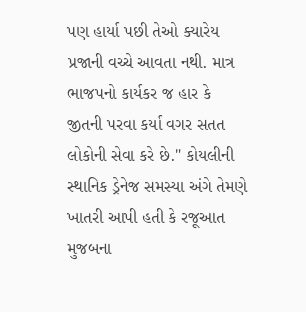પણ હાર્યા પછી તેઓ ક્યારેય પ્રજાની વચ્ચે આવતા નથી. માત્ર ભાજપનો કાર્યકર જ હાર કે જીતની પરવા કર્યા વગર સતત લોકોની સેવા કરે છે." કોયલીની સ્થાનિક ડ્રેનેજ સમસ્યા અંગે તેમણે ખાતરી આપી હતી કે રજૂઆત મુજબના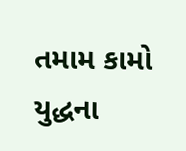તમામ કામો યુદ્ધના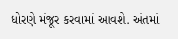ધોરણે મંજૂર કરવામાં આવશે. અંતમાં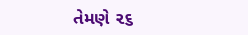તેમણે ૨૬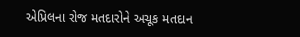એપ્રિલના રોજ મતદારોને અચૂક મતદાન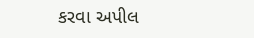કરવા અપીલ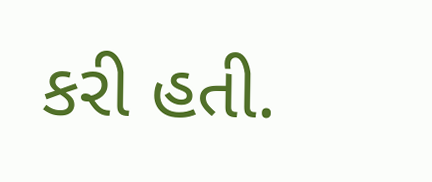કરી હતી.